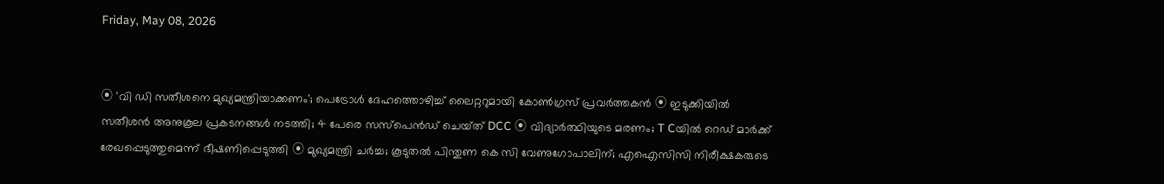Friday, May 08, 2026


⦿ 'വി ഡി സതീശനെ മുഖ്യമന്ത്രിയാക്കണം'; പെട്രോള്‍ ദേഹത്തൊഴിച്ച് ലൈറ്ററുമായി കോണ്‍ഗ്രസ് പ്രവര്‍ത്തകൻ ⦿ ഇടുക്കിയിൽ സതീശന്‍ അനുകൂല പ്രകടനങ്ങള്‍ നടത്തി; 4 പേരെ സസ്പെൻഡ് ചെയ്‌ത് DCC ⦿ വിദ്യാര്‍ത്ഥിയുടെ മരണം; T Cയില്‍ റെഡ് മാര്‍ക്ക് രേഖപ്പെടുത്തുമെന്ന് ഭീഷണിപ്പെടുത്തി ⦿ മുഖ്യമന്ത്രി ചര്‍ച്ച; കൂടുതൽ പിന്തുണ കെ സി വേണുഗോപാലിന്; എഐസിസി നിരീക്ഷകരുടെ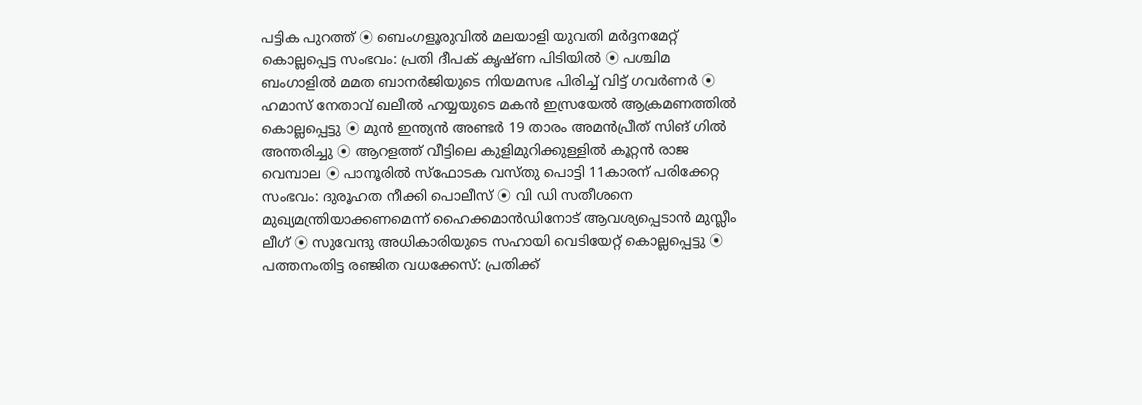പട്ടിക പുറത്ത് ⦿ ബെംഗളൂരുവില്‍ മലയാളി യുവതി മര്‍ദ്ദനമേറ്റ് കൊല്ലപ്പെട്ട സംഭവം: പ്രതി ദീപക് കൃഷ്ണ പിടിയില്‍ ⦿ പശ്ചിമ ബംഗാളില്‍ മമത ബാനര്‍ജിയുടെ നിയമസഭ പിരിച്ച് വിട്ട് ഗവര്‍ണര്‍ ⦿ ഹമാസ് നേതാവ് ഖലീൽ ഹയ്യയുടെ മകൻ ഇസ്രയേൽ ആക്രമണത്തിൽ കൊല്ലപ്പെട്ടു ⦿ മുൻ ഇന്ത്യൻ അണ്ടർ 19 താരം അമൻപ്രീത് സിങ് ഗിൽ അന്തരിച്ചു ⦿ ആറളത്ത് വീട്ടിലെ കുളിമുറിക്കുള്ളിൽ കൂറ്റൻ രാജ വെമ്പാല ⦿ പാനൂരിൽ സ്‌ഫോടക വസ്തു പൊട്ടി 11കാരന് പരിക്കേറ്റ സംഭവം: ദുരൂഹത നീക്കി പൊലീസ് ⦿ വി ഡി സതീശനെ മുഖ്യമന്ത്രിയാക്കണമെന്ന് ഹൈക്കമാന്‍ഡിനോട് ആവശ്യപ്പെടാന്‍ മുസ്ലീം ലീഗ് ⦿ സുവേന്ദു അധികാരിയുടെ സഹായി വെടിയേറ്റ് കൊല്ലപ്പെട്ടു ⦿ പത്തനംതിട്ട രഞ്ജിത വധക്കേസ്: പ്രതിക്ക്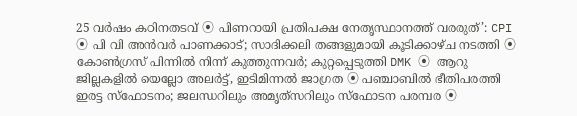25 വർഷം കഠിനതടവ് ⦿ പിണറായി പ്രതിപക്ഷ നേതൃസ്ഥാനത്ത് വരരുത്’: CPI ⦿ പി വി അൻവർ പാണക്കാട്; സാദിക്കലി തങ്ങളുമായി കൂടിക്കാഴ്ച നടത്തി ⦿ കോൺഗ്രസ് പിന്നിൽ നിന്ന് കുത്തുന്നവർ; കുറ്റപ്പെടുത്തി DMK ⦿ ആറു ജില്ലകളിൽ യെല്ലോ അലർട്ട്, ഇടിമിന്നൽ ജാഗ്രത ⦿ പഞ്ചാബിൽ ഭീതിപരത്തി ഇരട്ട സ്ഫോടനം; ജലന്ധറിലും അമൃത്‌സറിലും സ്‌ഫോടന പരമ്പര ⦿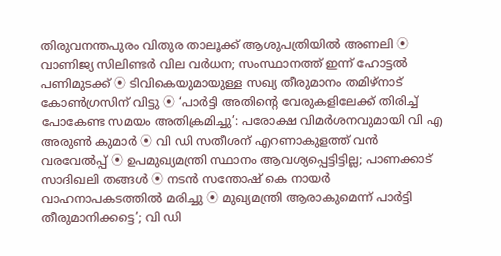തിരുവനന്തപുരം വിതുര താലൂക്ക് ആശുപത്രിയിൽ അണലി ⦿ വാണിജ്യ സിലിണ്ടർ വില വർധന; സംസ്ഥാനത്ത് ഇന്ന് ഹോട്ടൽ പണിമുടക്ക് ⦿ ടിവികെയുമായുള്ള സഖ്യ തീരുമാനം തമിഴ്‌നാട് കോൺഗ്രസിന് വിട്ടു ⦿ ‘പാർട്ടി അതിന്റെ വേരുകളിലേക്ക് തിരിച്ച് പോകേണ്ട സമയം അതിക്രമിച്ചു’: പരോക്ഷ വിമർശനവുമായി വി എ അരുൺ കുമാർ ⦿ വി ഡി സതീശന് എറണാകുളത്ത് വൻ വരവേൽപ്പ് ⦿ ഉപമുഖ്യമന്ത്രി സ്ഥാനം ആവശ്യപ്പെട്ടിട്ടില്ല; പാണക്കാട് സാദിഖലി തങ്ങള്‍ ⦿ നടന്‍ സന്തോഷ് കെ നായര്‍ വാഹനാപകടത്തില്‍ മരിച്ചു ⦿ മുഖ്യമന്ത്രി ആരാകുമെന്ന് പാര്‍ട്ടി തീരുമാനിക്കട്ടെ’; വി ഡി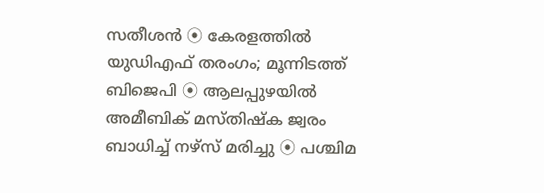സതീശന്‍ ⦿ കേരളത്തിൽ യുഡിഎഫ് തരംഗം; മൂന്നിടത്ത് ബിജെപി ⦿ ആലപ്പുഴയില്‍ അമീബിക് മസ്തിഷ്‌ക ജ്വരം ബാധിച്ച് നഴ്‌സ് മരിച്ചു ⦿ പശ്ചിമ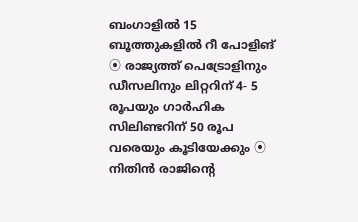ബംഗാളില്‍ 15 ബൂത്തുകളില്‍ റീ പോളിങ് ⦿ രാജ്യത്ത് പെട്രോളിനും ഡീസലിനും ലിറ്ററിന് 4- 5 രൂപയും ഗാർഹിക സിലിണ്ടറിന് 50 രൂപ വരെയും കൂടിയേക്കും ⦿ നിതിന്‍ രാജിന്റെ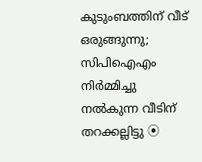കുടുംബത്തിന് വീട് ഒരുങ്ങുന്നു; സിപിഐഎം നിര്‍മ്മിച്ചു നല്‍കുന്ന വീടിന് തറക്കല്ലിട്ടു ⦿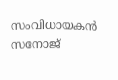സംവിധായകന്‍ സനോജ്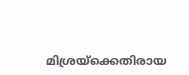മിശ്രയ്‌ക്കെതിരായ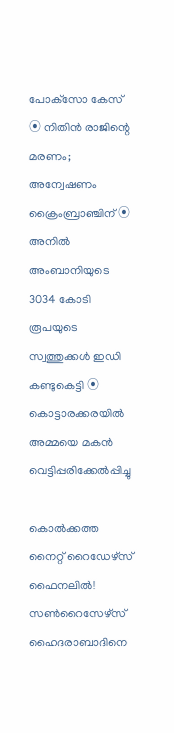പോക്‌സോ കേസ് ⦿ നിതിന്‍ രാജിന്റെ മരണം; അന്വേഷണം ക്രൈംബ്രാഞ്ചിന് ⦿ അനില്‍ അംബാനിയുടെ 3034 കോടി രൂപയുടെ സ്വത്തുക്കള്‍ ഇഡി കണ്ടുകെട്ടി ⦿ കൊട്ടാരക്കരയില്‍ അമ്മയെ മകന്‍ വെട്ടിപ്പരിക്കേല്‍പ്പിച്ചു

കൊല്‍ക്കത്ത നൈറ്റ് റൈഡേഴ്‌സ് ഫൈനലില്‍! സണ്‍റൈസേഴ്‌സ് ഹൈദരാബാദിനെ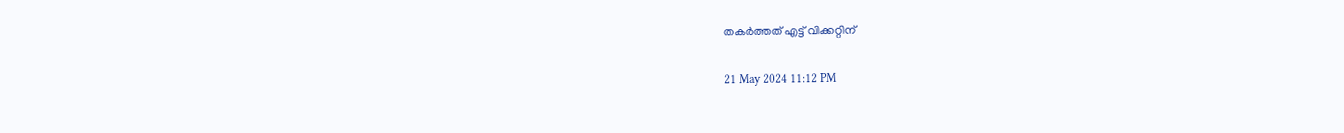തകര്‍ത്തത് എട്ട് വിക്കറ്റിന്

21 May 2024 11:12 PM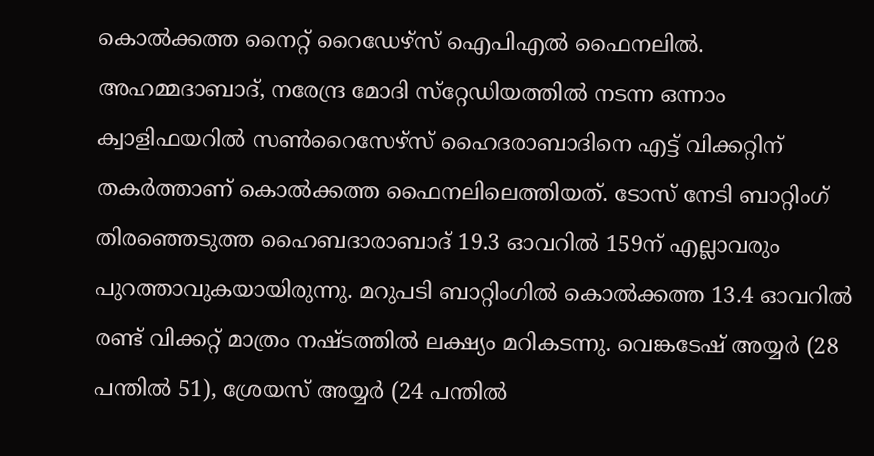കൊല്‍ക്കത്ത നൈറ്റ് റൈഡേഴ്‌സ് ഐപിഎല്‍ ഫൈനലില്‍. അഹമ്മദാബാദ്, നരേന്ദ്ര മോദി സ്‌റ്റേഡിയത്തില്‍ നടന്ന ഒന്നാം ക്വാളിഫയറില്‍ സണ്‍റൈസേഴ്‌സ് ഹൈദരാബാദിനെ എട്ട് വിക്കറ്റിന് തകര്‍ത്താണ് കൊല്‍ക്കത്ത ഫൈനലിലെത്തിയത്. ടോസ് നേടി ബാറ്റിംഗ് തിരഞ്ഞെടുത്ത ഹൈബദാരാബാദ് 19.3 ഓവറില്‍ 159ന് എല്ലാവരും പുറത്താവുകയായിരുന്നു. മറുപടി ബാറ്റിംഗില്‍ കൊല്‍ക്കത്ത 13.4 ഓവറില്‍ രണ്ട് വിക്കറ്റ് മാത്രം നഷ്ടത്തില്‍ ലക്ഷ്യം മറികടന്നു. വെങ്കടേഷ് അയ്യര്‍ (28 പന്തില്‍ 51), ശ്രേയസ് അയ്യര്‍ (24 പന്തില്‍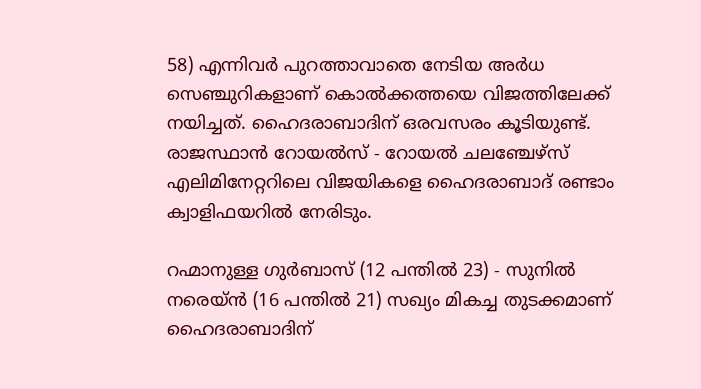58) എന്നിവര്‍ പുറത്താവാതെ നേടിയ അര്‍ധ സെഞ്ചുറികളാണ് കൊല്‍ക്കത്തയെ വിജത്തിലേക്ക് നയിച്ചത്. ഹൈദരാബാദിന് ഒരവസരം കൂടിയുണ്ട്. രാജസ്ഥാന്‍ റോയല്‍സ് - റോയല്‍ ചലഞ്ചേഴ്‌സ് എലിമിനേറ്ററിലെ വിജയികളെ ഹൈദരാബാദ് രണ്ടാം ക്വാളിഫയറില്‍ നേരിടും.

റഹ്മാനുള്ള ഗുര്‍ബാസ് (12 പന്തില്‍ 23) - സുനില്‍ നരെയ്ന്‍ (16 പന്തില്‍ 21) സഖ്യം മികച്ച തുടക്കമാണ് ഹൈദരാബാദിന്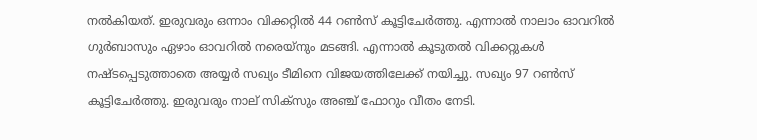നല്‍കിയത്. ഇരുവരും ഒന്നാം വിക്കറ്റില്‍ 44 റണ്‍സ് കൂട്ടിചേര്‍ത്തു. എന്നാല്‍ നാലാം ഓവറില്‍ ഗുര്‍ബാസും ഏഴാം ഓവറില്‍ നരെയ്‌നും മടങ്ങി. എന്നാല്‍ കൂടുതല്‍ വിക്കറ്റുകള്‍ നഷ്ടപ്പെടുത്താതെ അയ്യര്‍ സഖ്യം ടീമിനെ വിജയത്തിലേക്ക് നയിച്ചു. സഖ്യം 97 റണ്‍സ് കൂട്ടിചേര്‍ത്തു. ഇരുവരും നാല് സിക്‌സും അഞ്ച് ഫോറും വീതം നേടി.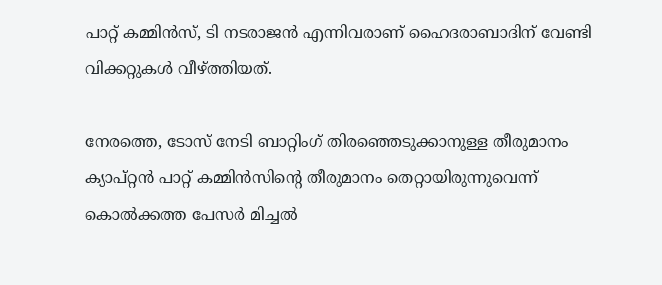പാറ്റ് കമ്മിന്‍സ്, ടി നടരാജന്‍ എന്നിവരാണ് ഹൈദരാബാദിന് വേണ്ടി വിക്കറ്റുകള്‍ വീഴ്ത്തിയത്.

നേരത്തെ, ടോസ് നേടി ബാറ്റിംഗ് തിരഞ്ഞെടുക്കാനുള്ള തീരുമാനം ക്യാപ്റ്റന്‍ പാറ്റ് കമ്മിന്‍സിന്റെ തീരുമാനം തെറ്റായിരുന്നുവെന്ന് കൊല്‍ക്കത്ത പേസര്‍ മിച്ചല്‍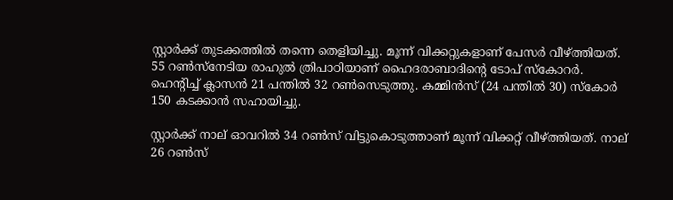സ്റ്റാര്‍ക്ക് തുടക്കത്തില്‍ തന്നെ തെളിയിച്ചു. മൂന്ന് വിക്കറ്റുകളാണ് പേസര്‍ വീഴ്ത്തിയത്. 55 റണ്‍സ്നേടിയ രാഹുല്‍ ത്രിപാഠിയാണ് ഹൈദരാബാദിന്റെ ടോപ് സ്‌കോറര്‍. ഹെന്റിച്ച് ക്ലാസന്‍ 21 പന്തില്‍ 32 റണ്‍സെടുത്തു. കമ്മിന്‍സ് (24 പന്തില്‍ 30) സ്‌കോര്‍ 150 കടക്കാന്‍ സഹായിച്ചു.

സ്റ്റാര്‍ക്ക് നാല് ഓവറില്‍ 34 റണ്‍സ് വിട്ടുകൊടുത്താണ് മൂന്ന് വിക്കറ്റ് വീഴ്ത്തിയത്. നാല് 26 റണ്‍സ്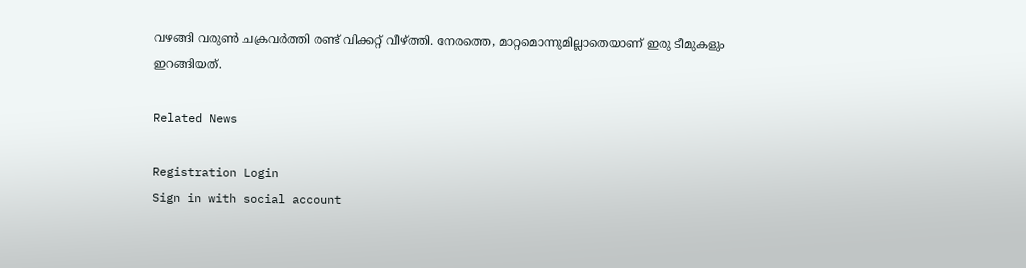വഴങ്ങി വരുണ്‍ ചക്രവര്‍ത്തി രണ്ട് വിക്കറ്റ് വീഴ്ത്തി. നേരത്തെ, മാറ്റമൊന്നുമില്ലാതെയാണ് ഇരു ടീമുകളും ഇറങ്ങിയത്.

Related News

Registration Login
Sign in with social account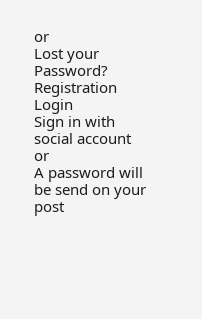or
Lost your Password?
Registration Login
Sign in with social account
or
A password will be send on your post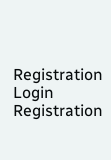Registration Login
Registration